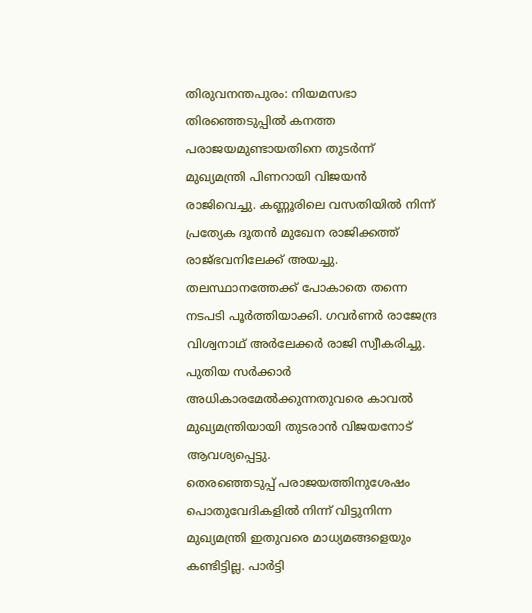തിരുവനന്തപുരം: നിയമസഭാ തിരഞ്ഞെടുപ്പിൽ കനത്ത പരാജയമുണ്ടായതിനെ തുടർന്ന് മുഖ്യമന്ത്രി പിണറായി വിജയൻ രാജിവെച്ചു. കണ്ണൂരിലെ വസതിയിൽ നിന്ന് പ്രത്യേക ദൂതൻ മുഖേന രാജിക്കത്ത് രാജ്ഭവനിലേക്ക് അയച്ചു. തലസ്ഥാനത്തേക്ക് പോകാതെ തന്നെ നടപടി പൂർത്തിയാക്കി. ഗവർണർ രാജേന്ദ്ര വിശ്വനാഥ് അർലേക്കർ രാജി സ്വീകരിച്ചു. പുതിയ സർക്കാർ അധികാരമേൽക്കുന്നതുവരെ കാവൽ മുഖ്യമന്ത്രിയായി തുടരാൻ വിജയനോട് ആവശ്യപ്പെട്ടു.
തെരഞ്ഞെടുപ്പ് പരാജയത്തിനുശേഷം പൊതുവേദികളിൽ നിന്ന് വിട്ടുനിന്ന മുഖ്യമന്ത്രി ഇതുവരെ മാധ്യമങ്ങളെയും കണ്ടിട്ടില്ല. പാർട്ടി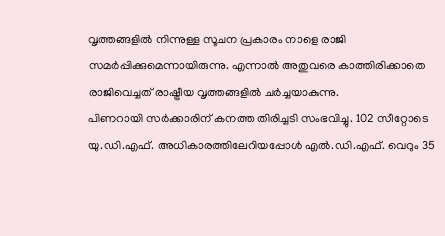വൃത്തങ്ങളിൽ നിന്നുള്ള സൂചന പ്രകാരം നാളെ രാജി സമർപ്പിക്കുമെന്നായിരുന്നു. എന്നാൽ അതുവരെ കാത്തിരിക്കാതെ രാജിവെച്ചത് രാഷ്ട്രീയ വൃത്തങ്ങളിൽ ചർച്ചയാകുന്നു.
പിണറായി സർക്കാരിന് കനത്ത തിരിച്ചടി സംഭവിച്ചു. 102 സീറ്റോടെ യു.ഡി.എഫ്. അധികാരത്തിലേറിയപ്പോൾ എൽ.ഡി.എഫ്. വെറും 35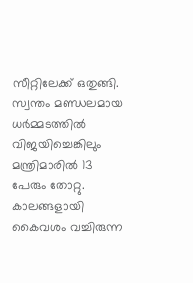സീറ്റിലേക്ക് ഒതുങ്ങി. സ്വന്തം മണ്ഡലമായ ധർമ്മടത്തിൽ വിജയിച്ചെങ്കിലും മന്ത്രിമാരിൽ 13 പേരും തോറ്റു. കാലങ്ങളായി കൈവശം വച്ചിരുന്ന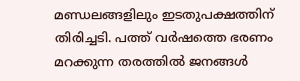മണ്ഡലങ്ങളിലും ഇടതുപക്ഷത്തിന് തിരിച്ചടി. പത്ത് വർഷത്തെ ഭരണം മറക്കുന്ന തരത്തിൽ ജനങ്ങൾ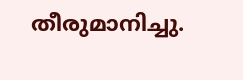തീരുമാനിച്ചു.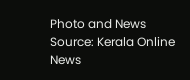Photo and News Source: Kerala Online News